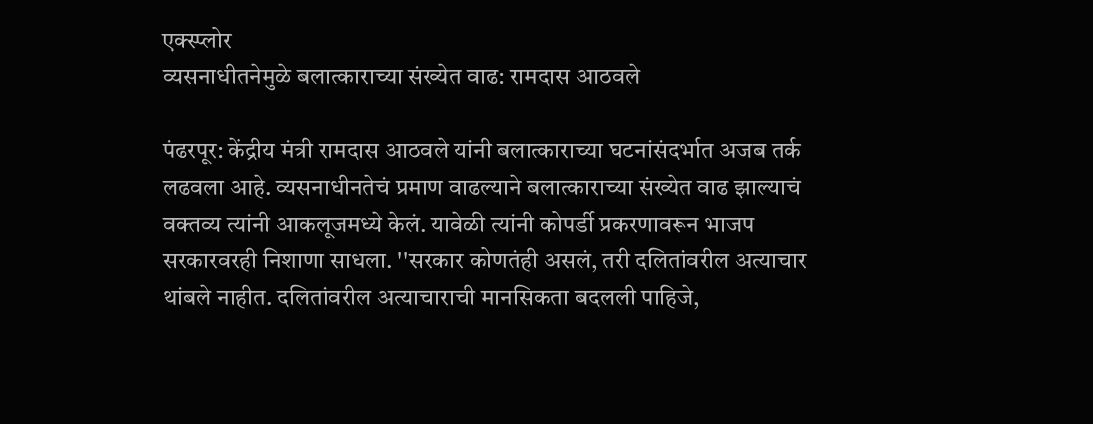एक्स्प्लोर
व्यसनाधीतनेमुळे बलात्काराच्या संख्येत वाढ: रामदास आठवले

पंढरपूर: केंद्रीय मंत्री रामदास आठवले यांनी बलात्काराच्या घटनांसंदर्भात अजब तर्क लढवला आहे. व्यसनाधीनतेचं प्रमाण वाढल्याने बलात्काराच्या संख्येत वाढ झाल्याचं वक्तव्य त्यांनी आकलूजमध्ये केलं. यावेळी त्यांनी कोपर्डी प्रकरणावरून भाजप सरकारवरही निशाणा साधला. ''सरकार कोणतंही असलं, तरी दलितांवरील अत्याचार थांबले नाहीत. दलितांवरील अत्याचाराची मानसिकता बदलली पाहिजे,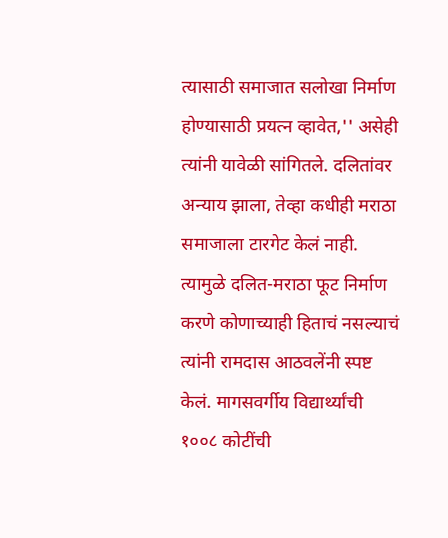त्यासाठी समाजात सलोखा निर्माण होण्यासाठी प्रयत्न व्हावेत,'' असेही त्यांनी यावेळी सांगितले. दलितांवर अन्याय झाला, तेव्हा कधीही मराठा समाजाला टारगेट केलं नाही. त्यामुळे दलित-मराठा फूट निर्माण करणे कोणाच्याही हिताचं नसल्याचं त्यांनी रामदास आठवलेंनी स्पष्ट केलं. मागसवर्गीय विद्यार्थ्यांची १००८ कोटींची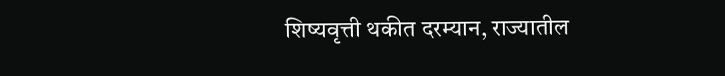शिष्यवृत्ती थकीत दरम्यान, राज्यातील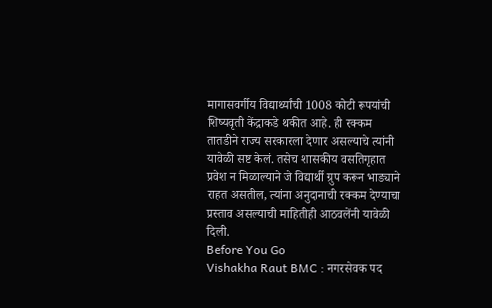मागासवर्गीय विद्यार्थ्यांची 1008 कोटी रूपयांची शिष्यवृती केंद्राकडे थकीत आहे. ही रक्कम तातडीने राज्य सरकारला देणार असल्याचे त्यांनी यावेळी सष्ट केलं. तसेच शासकीय वसतिगृहात प्रवेश न मिळाल्याने जे विद्यार्थी ग्रुप करून भाड्याने राहत असतील, त्यांना अनुदानाची रक्कम देण्याचा प्रस्ताव असल्याची माहितीही आठवलेंनी यावेळी दिली.
Before You Go
Vishakha Raut BMC : नगरसेवक पद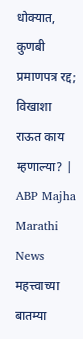धोक्यात, कुणबी प्रमाणपत्र रद्द; विखाशा राऊत काय म्हणाल्या? | ABP Majha Marathi News
महत्त्वाच्या बातम्या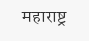महाराष्ट्र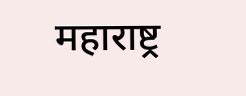महाराष्ट्र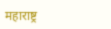महाराष्ट्र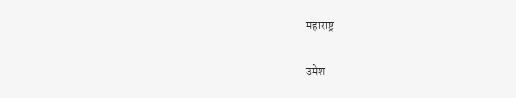महाराष्ट्र

उमेश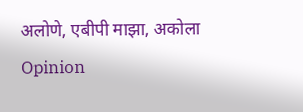अलोणे, एबीपी माझा, अकोला
Opinion